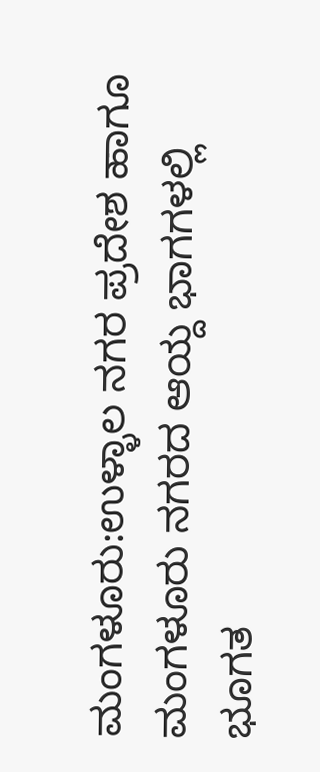ಮಂಗಳೂರು:ಉಳ್ಳಾಲ ನಗರ ಪ್ರದೇಶ ಹಾಗೂ ಮಂಗಳೂರು ನಗರದ ಆಯ್ದ ಭಾಗಗಳಲ್ಲಿ ಭೂಗತ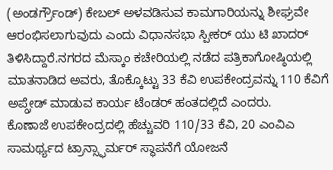(ಅಂಡರ್ಗ್ರೌಂಡ್) ಕೇಬಲ್ ಅಳವಡಿಸುವ ಕಾಮಗಾರಿಯನ್ನು ಶೀಘ್ರವೇ ಆರಂಭಿಸಲಾಗುವುದು ಎಂದು ವಿಧಾನಸಭಾ ಸ್ಪೀಕರ್ ಯು ಟಿ ಖಾದರ್ ತಿಳಿಸಿದ್ದಾರೆ.ನಗರದ ಮೆಸ್ಕಾಂ ಕಚೇರಿಯಲ್ಲಿ ನಡೆದ ಪತ್ರಿಕಾಗೋಷ್ಠಿಯಲ್ಲಿ ಮಾತನಾಡಿದ ಅವರು, ತೊಕ್ಕೊಟ್ಟು 33 ಕೆವಿ ಉಪಕೇಂದ್ರವನ್ನು 110 ಕೆವಿಗೆ ಅಪ್ಗ್ರೇಡ್ ಮಾಡುವ ಕಾರ್ಯ ಟೆಂಡರ್ ಹಂತದಲ್ಲಿದೆ ಎಂದರು.
ಕೊಣಾಜೆ ಉಪಕೇಂದ್ರದಲ್ಲಿ ಹೆಚ್ಚುವರಿ 110/33 ಕೆವಿ, 20 ಎಂವಿಎ ಸಾಮರ್ಥ್ಯದ ಟ್ರಾನ್ಸ್ಫಾರ್ಮರ್ ಸ್ಥಾಪನೆಗೆ ಯೋಜನೆ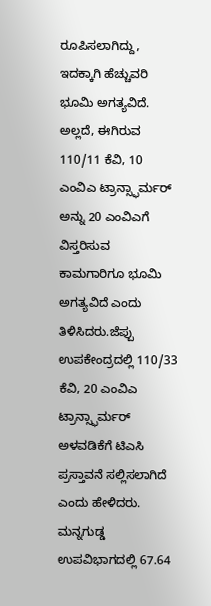ರೂಪಿಸಲಾಗಿದ್ದು, ಇದಕ್ಕಾಗಿ ಹೆಚ್ಚುವರಿ ಭೂಮಿ ಅಗತ್ಯವಿದೆ. ಅಲ್ಲದೆ, ಈಗಿರುವ 110/11 ಕೆವಿ, 10 ಎಂವಿಎ ಟ್ರಾನ್ಸ್ಫಾರ್ಮರ್ ಅನ್ನು 20 ಎಂವಿಎಗೆ ವಿಸ್ತರಿಸುವ ಕಾಮಗಾರಿಗೂ ಭೂಮಿ ಅಗತ್ಯವಿದೆ ಎಂದು ತಿಳಿಸಿದರು.ಜೆಪ್ಪು ಉಪಕೇಂದ್ರದಲ್ಲಿ 110/33 ಕೆವಿ, 20 ಎಂವಿಎ ಟ್ರಾನ್ಸ್ಫಾರ್ಮರ್ ಅಳವಡಿಕೆಗೆ ಟಿಎಸಿ ಪ್ರಸ್ತಾವನೆ ಸಲ್ಲಿಸಲಾಗಿದೆ ಎಂದು ಹೇಳಿದರು.
ಮನ್ನಗುಡ್ಡ ಉಪವಿಭಾಗದಲ್ಲಿ 67.64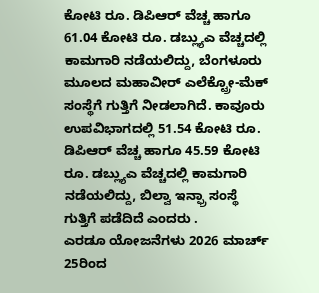ಕೋಟಿ ರೂ. ಡಿಪಿಆರ್ ವೆಚ್ಚ ಹಾಗೂ 61.04 ಕೋಟಿ ರೂ. ಡಬ್ಲ್ಯುಎ ವೆಚ್ಚದಲ್ಲಿ ಕಾಮಗಾರಿ ನಡೆಯಲಿದ್ದು, ಬೆಂಗಳೂರು ಮೂಲದ ಮಹಾವೀರ್ ಎಲೆಕ್ಟ್ರೋ-ಮೆಕ್ ಸಂಸ್ಥೆಗೆ ಗುತ್ತಿಗೆ ನೀಡಲಾಗಿದೆ. ಕಾವೂರು ಉಪವಿಭಾಗದಲ್ಲಿ 51.54 ಕೋಟಿ ರೂ. ಡಿಪಿಆರ್ ವೆಚ್ಚ ಹಾಗೂ 45.59 ಕೋಟಿ ರೂ. ಡಬ್ಲ್ಯುಎ ವೆಚ್ಚದಲ್ಲಿ ಕಾಮಗಾರಿ ನಡೆಯಲಿದ್ದು, ಬಿಲ್ವಾ ಇನ್ಫ್ರಾ ಸಂಸ್ಥೆ ಗುತ್ತಿಗೆ ಪಡೆದಿದೆ ಎಂದರು .
ಎರಡೂ ಯೋಜನೆಗಳು 2026 ಮಾರ್ಚ್ 25ರಿಂದ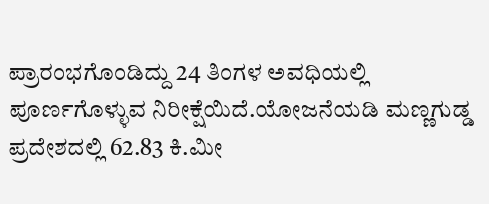ಪ್ರಾರಂಭಗೊಂಡಿದ್ದು 24 ತಿಂಗಳ ಅವಧಿಯಲ್ಲಿ ಪೂರ್ಣಗೊಳ್ಳುವ ನಿರೀಕ್ಷೆಯಿದೆ.ಯೋಜನೆಯಡಿ ಮಣ್ಣಗುಡ್ಡ ಪ್ರದೇಶದಲ್ಲಿ 62.83 ಕಿ.ಮೀ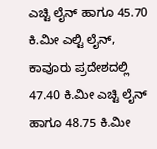ಎಚ್ಟಿ ಲೈನ್ ಹಾಗೂ 45.70 ಕಿ.ಮೀ ಎಲ್ಟಿ ಲೈನ್, ಕಾವೂರು ಪ್ರದೇಶದಲ್ಲಿ 47.40 ಕಿ.ಮೀ ಎಚ್ಟಿ ಲೈನ್ ಹಾಗೂ 48.75 ಕಿ.ಮೀ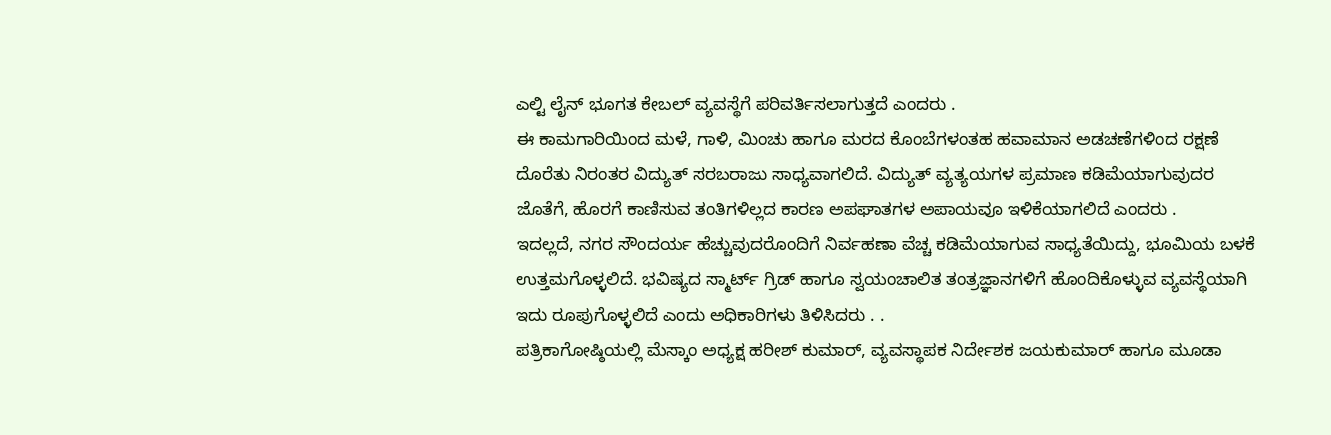ಎಲ್ಟಿ ಲೈನ್ ಭೂಗತ ಕೇಬಲ್ ವ್ಯವಸ್ಥೆಗೆ ಪರಿವರ್ತಿಸಲಾಗುತ್ತದೆ ಎಂದರು .
ಈ ಕಾಮಗಾರಿಯಿಂದ ಮಳೆ, ಗಾಳಿ, ಮಿಂಚು ಹಾಗೂ ಮರದ ಕೊಂಬೆಗಳಂತಹ ಹವಾಮಾನ ಅಡಚಣೆಗಳಿಂದ ರಕ್ಷಣೆ ದೊರೆತು ನಿರಂತರ ವಿದ್ಯುತ್ ಸರಬರಾಜು ಸಾಧ್ಯವಾಗಲಿದೆ. ವಿದ್ಯುತ್ ವ್ಯತ್ಯಯಗಳ ಪ್ರಮಾಣ ಕಡಿಮೆಯಾಗುವುದರ ಜೊತೆಗೆ, ಹೊರಗೆ ಕಾಣಿಸುವ ತಂತಿಗಳಿಲ್ಲದ ಕಾರಣ ಅಪಘಾತಗಳ ಅಪಾಯವೂ ಇಳಿಕೆಯಾಗಲಿದೆ ಎಂದರು .
ಇದಲ್ಲದೆ, ನಗರ ಸೌಂದರ್ಯ ಹೆಚ್ಚುವುದರೊಂದಿಗೆ ನಿರ್ವಹಣಾ ವೆಚ್ಚ ಕಡಿಮೆಯಾಗುವ ಸಾಧ್ಯತೆಯಿದ್ದು, ಭೂಮಿಯ ಬಳಕೆ ಉತ್ತಮಗೊಳ್ಳಲಿದೆ. ಭವಿಷ್ಯದ ಸ್ಮಾರ್ಟ್ ಗ್ರಿಡ್ ಹಾಗೂ ಸ್ವಯಂಚಾಲಿತ ತಂತ್ರಜ್ಞಾನಗಳಿಗೆ ಹೊಂದಿಕೊಳ್ಳುವ ವ್ಯವಸ್ಥೆಯಾಗಿ ಇದು ರೂಪುಗೊಳ್ಳಲಿದೆ ಎಂದು ಅಧಿಕಾರಿಗಳು ತಿಳಿಸಿದರು . .
ಪತ್ರಿಕಾಗೋಷ್ಠಿಯಲ್ಲಿ ಮೆಸ್ಕಾಂ ಅಧ್ಯಕ್ಷ ಹರೀಶ್ ಕುಮಾರ್, ವ್ಯವಸ್ಥಾಪಕ ನಿರ್ದೇಶಕ ಜಯಕುಮಾರ್ ಹಾಗೂ ಮೂಡಾ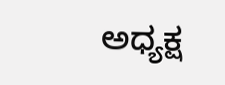ಅಧ್ಯಕ್ಷ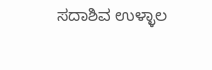ಸದಾಶಿವ ಉಳ್ಳಾಲ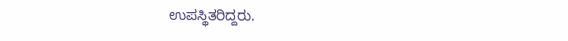ಉಪಸ್ಥಿತರಿದ್ದರು.